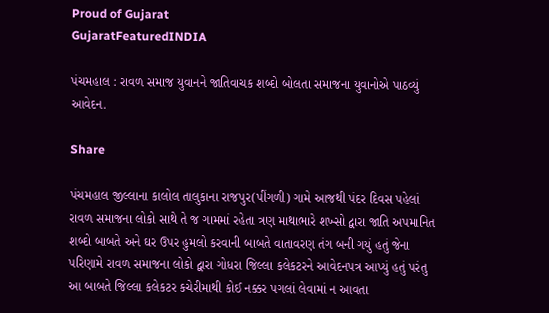Proud of Gujarat
GujaratFeaturedINDIA

પંચમહાલ : રાવળ સમાજ યુવાનને જાતિવાચક શબ્દો બોલતા સમાજના યુવાનોએ પાઠવ્યું આવેદન.

Share

પંચમહાલ જીલ્લાના કાલોલ તાલુકાના રાજપુર(પીંગળી) ગામે આજથી પંદર દિવસ પહેલાં રાવળ સમાજના લોકો સાથે તે જ ગામમાં રહેતા ત્રણ માથાભારે શખ્સો દ્વારા જાતિ અપમાનિત શબ્દો બાબતે અને ઘર ઉપર હુમલો કરવાની બાબતે વાતાવરણ તંગ બની ગયું હતું જેના પરિણામે રાવળ સમાજના લોકો દ્વારા ગોધરા જિલ્લા કલેકટરને આવેદનપત્ર આપ્યું હતું પરંતુ આ બાબતે જિલ્લા કલેકટર કચેરીમાથી કોઈ નક્કર પગલાં લેવામાં ન આવતા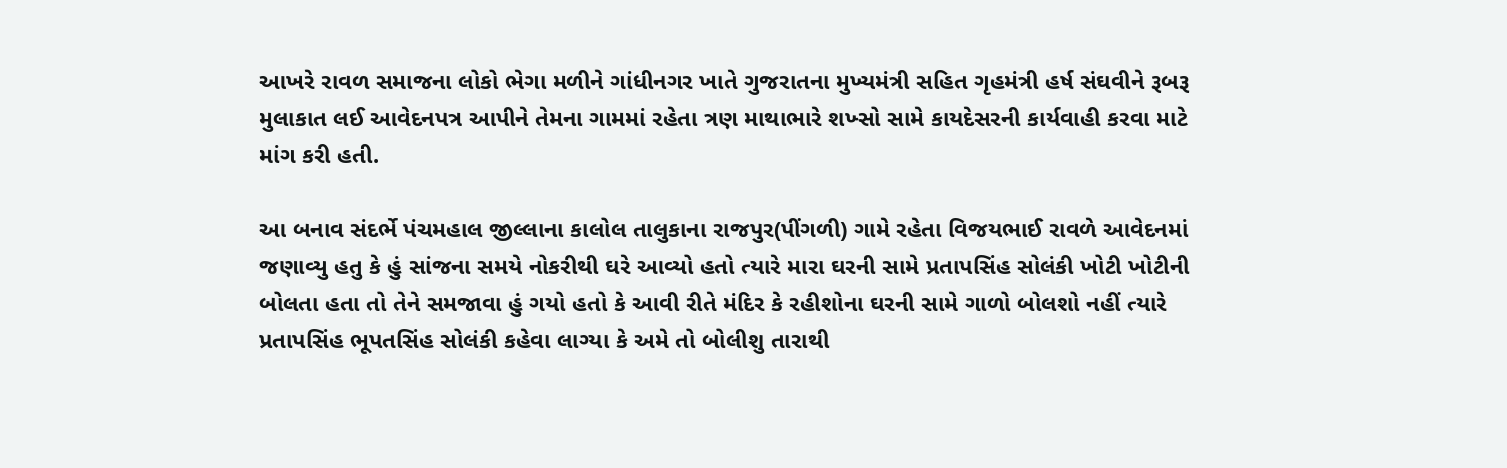આખરે રાવળ સમાજના લોકો ભેગા મળીને ગાંધીનગર ખાતે ગુજરાતના મુખ્યમંત્રી સહિત ગૃહમંત્રી હર્ષ સંઘવીને રૂબરૂ મુલાકાત લઈ આવેદનપત્ર આપીને તેમના ગામમાં રહેતા ત્રણ માથાભારે શખ્સો સામે કાયદેસરની કાર્યવાહી કરવા માટે માંગ કરી હતી.

આ બનાવ સંદર્ભે પંચમહાલ જીલ્લાના કાલોલ તાલુકાના રાજપુર(પીંગળી) ગામે રહેતા વિજયભાઈ રાવળે આવેદનમાં જણાવ્યુ હતુ કે હું સાંજના સમયે નોકરીથી ઘરે આવ્યો હતો ત્યારે મારા ઘરની સામે પ્રતાપસિંહ સોલંકી ખોટી ખોટીની બોલતા હતા તો તેને સમજાવા હું ગયો હતો કે આવી રીતે મંદિર કે રહીશોના ઘરની સામે ગાળો બોલશો નહીં ત્યારે પ્રતાપસિંહ ભૂપતસિંહ સોલંકી કહેવા લાગ્યા કે અમે તો બોલીશુ તારાથી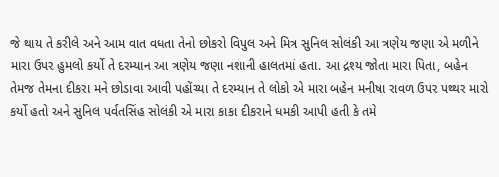જે થાય તે કરીલે અને આમ વાત વધતા તેનો છોકરો વિપુલ અને મિત્ર સુનિલ સોલંકી આ ત્રણેય જણા એ મળીને મારા ઉપર હુમલો કર્યો તે દરમ્યાન આ ત્રણેય જણા નશાની હાલતમાં હતા. આ દ્રશ્ય જોતા મારા પિતા, બહેન તેમજ તેમના દીકરા મને છોડાવા આવી પહોંચ્યા તે દરમ્યાન તે લોકો એ મારા બહેન મનીષા રાવળ ઉપર પથ્થર મારો કર્યો હતો અને સુનિલ પર્વતસિંહ સોલંકી એ મારા કાકા દીકરાને ધમકી આપી હતી કે તમે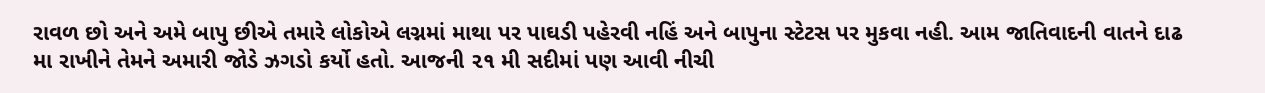રાવળ છો અને અમે બાપુ છીએ તમારે લોકોએ લગ્નમાં માથા પર પાઘડી પહેરવી નહિં અને બાપુના સ્ટેટસ પર મુકવા નહી. આમ જાતિવાદની વાતને દાઢ મા રાખીને તેમને અમારી જોડે ઝગડો કર્યો હતો. આજની ૨૧ મી સદીમાં પણ આવી નીચી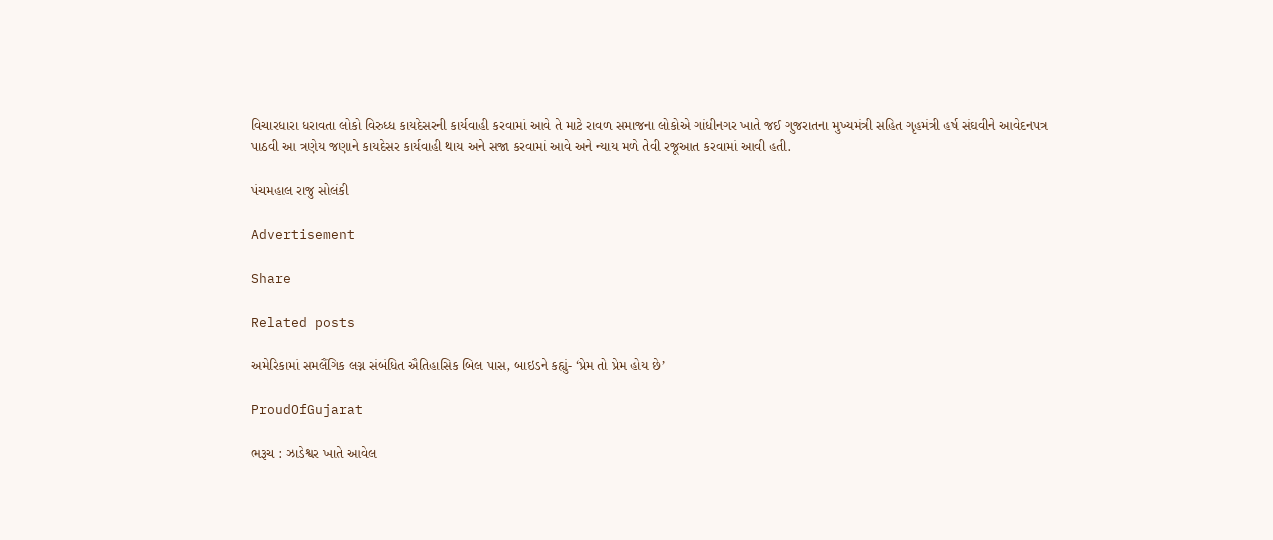વિચારધારા ધરાવતા લોકો વિરુધ્ધ કાયદેસરની કાર્યવાહી કરવામાં આવે તે માટે રાવળ સમાજના લોકોએ ગાંધીનગર ખાતે જઈ ગુજરાતના મુખ્યમંત્રી સહિત ગૃહમંત્રી હર્ષ સંઘવીને આવેદનપત્ર પાઠવી આ ત્રણેય જણાને કાયદેસર કાર્યવાહી થાય અને સજા કરવામાં આવે અને ન્યાય મળે તેવી રજૂઆત કરવામાં આવી હતી.

પંચમહાલ રાજુ સોલંકી

Advertisement

Share

Related posts

અમેરિકામાં સમલૈંગિક લગ્ન સંબંધિત ઐતિહાસિક બિલ પાસ, બાઇડને કહ્યું- ‘પ્રેમ તો પ્રેમ હોય છે’

ProudOfGujarat

ભરૂચ : ઝાડેશ્વર ખાતે આવેલ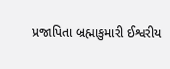પ્રજાપિતા બ્રહ્માકુમારી ઈશ્વરીય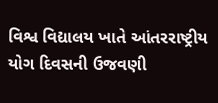વિશ્વ વિદ્યાલય ખાતે આંતરરાષ્ટ્રીય યોગ દિવસની ઉજવણી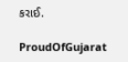કરાઈ.

ProudOfGujarat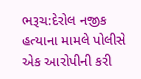ભરૂચ:દેરોલ નજીક હત્યાના મામલે પોલીસે એક આરોપીની કરી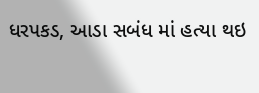ધરપકડ, આડા સબંધ માં હત્યા થઇ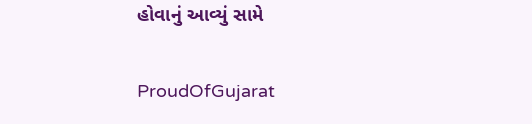હોવાનું આવ્યું સામે

ProudOfGujarat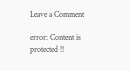Leave a Comment

error: Content is protected !!